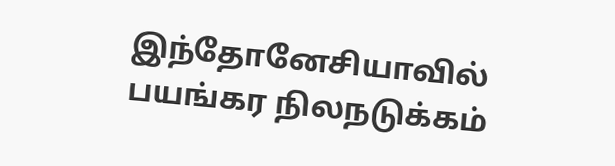இந்தோனேசியாவில் பயங்கர நிலநடுக்கம்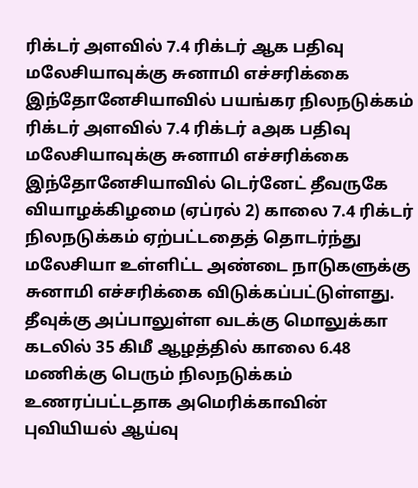ரிக்டர் அளவில் 7.4 ரிக்டர் ஆக பதிவு மலேசியாவுக்கு சுனாமி எச்சரிக்கை
இந்தோனேசியாவில் பயங்கர நிலநடுக்கம் ரிக்டர் அளவில் 7.4 ரிக்டர் aஅக பதிவு மலேசியாவுக்கு சுனாமி எச்சரிக்கை
இந்தோனேசியாவில் டெர்னேட் தீவருகே வியாழக்கிழமை (ஏப்ரல் 2) காலை 7.4 ரிக்டர் நிலநடுக்கம் ஏற்பட்டதைத் தொடர்ந்து மலேசியா உள்ளிட்ட அண்டை நாடுகளுக்கு சுனாமி எச்சரிக்கை விடுக்கப்பட்டுள்ளது.
தீவுக்கு அப்பாலுள்ள வடக்கு மொலுக்கா கடலில் 35 கிமீ ஆழத்தில் காலை 6.48 மணிக்கு பெரும் நிலநடுக்கம் உணரப்பட்டதாக அமெரிக்காவின் புவியியல் ஆய்வு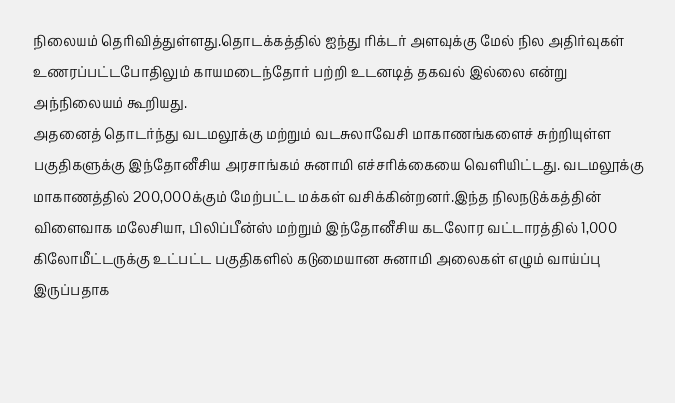நிலையம் தெரிவித்துள்ளது.தொடக்கத்தில் ஐந்து ரிக்டர் அளவுக்கு மேல் நில அதிர்வுகள் உணரப்பட்டபோதிலும் காயமடைந்தோர் பற்றி உடனடித் தகவல் இல்லை என்று அந்நிலையம் கூறியது.
அதனைத் தொடர்ந்து வடமலூக்கு மற்றும் வடசுலாவேசி மாகாணங்களைச் சுற்றியுள்ள பகுதிகளுக்கு இந்தோனீசிய அரசாங்கம் சுனாமி எச்சரிக்கையை வெளியிட்டது. வடமலூக்கு மாகாணத்தில் 200,000க்கும் மேற்பட்ட மக்கள் வசிக்கின்றனர்.இந்த நிலநடுக்கத்தின் விளைவாக மலேசியா, பிலிப்பீன்ஸ் மற்றும் இந்தோனீசிய கடலோர வட்டாரத்தில் 1,000 கிலோமீட்டருக்கு உட்பட்ட பகுதிகளில் கடுமையான சுனாமி அலைகள் எழும் வாய்ப்பு இருப்பதாக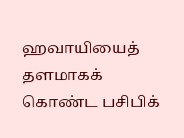ஹவாயியைத் தளமாகக் கொண்ட பசிபிக்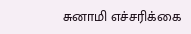சுனாமி எச்சரிக்கை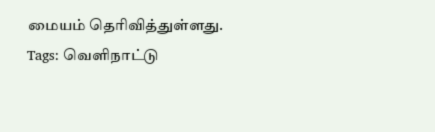மையம் தெரிவித்துள்ளது.
Tags: வெளிநாட்டு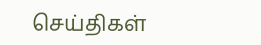செய்திகள்